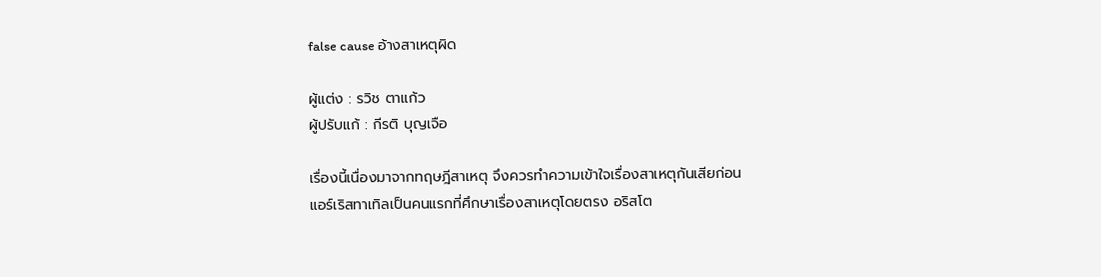false cause อ้างสาเหตุผิด

ผู้แต่ง : รวิช ตาแก้ว
ผู้ปรับแก้ : กีรติ บุญเจือ

เรื่องนี้เนื่องมาจากทฤษฎีสาเหตุ จึงควรทำความเข้าใจเรื่องสาเหตุกันเสียก่อน
แอร์เริสทาเทิลเป็นคนแรกที่ศึกษาเรื่องสาเหตุโดยตรง อริสโต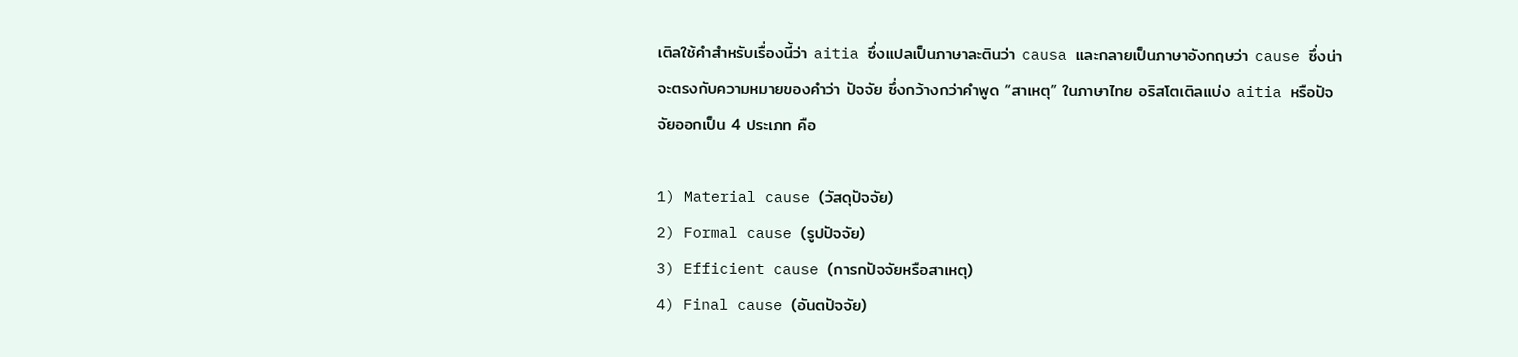เติลใช้คำสำหรับเรื่องนี้ว่า aitia ซึ่งแปลเป็นภาษาละตินว่า causa และกลายเป็นภาษาอังกฤษว่า cause ซึ่งน่าจะตรงกับความหมายของคำว่า ปัจจัย ซึ่งกว้างกว่าคำพูด “สาเหตุ” ในภาษาไทย อริสโตเติลแบ่ง aitia หรือปัจจัยออกเป็น 4 ประเภท คือ

1) Material cause (วัสดุปัจจัย)
2) Formal cause (รูปปัจจัย)
3) Efficient cause (การกปัจจัยหรือสาเหตุ)
4) Final cause (อันตปัจจัย)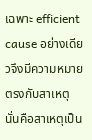เฉพาะ efficient cause อย่างเดียวจึงมีความหมายตรงกับสาเหตุนั่นคือสาเหตุเป็น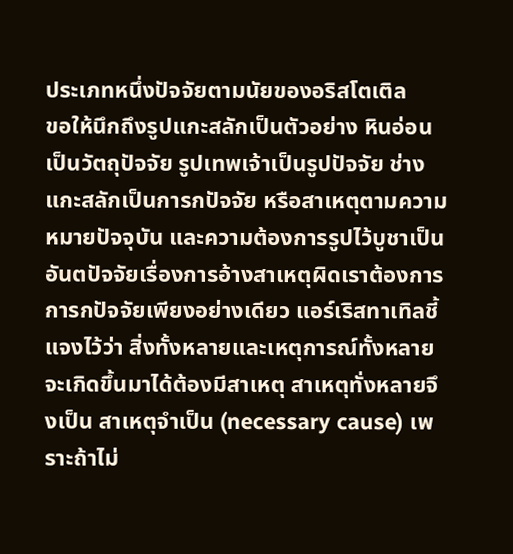ประเภทหนึ่งปัจจัยตามนัยของอริสโตเติล
ขอให้นึกถึงรูปแกะสลักเป็นตัวอย่าง หินอ่อนเป็นวัตถุปัจจัย รูปเทพเจ้าเป็นรูปปัจจัย ช่างแกะสลักเป็นการกปัจจัย หรือสาเหตุตามความหมายปัจจุบัน และความต้องการรูปไว้บูชาเป็นอันตปัจจัยเรื่องการอ้างสาเหตุผิดเราต้องการการกปัจจัยเพียงอย่างเดียว แอร์เริสทาเทิลชี้แจงไว้ว่า สิ่งทั้งหลายและเหตุการณ์ทั้งหลายจะเกิดขึ้นมาได้ต้องมีสาเหตุ สาเหตุทั่งหลายจึงเป็น สาเหตุจำเป็น (necessary cause) เพราะถ้าไม่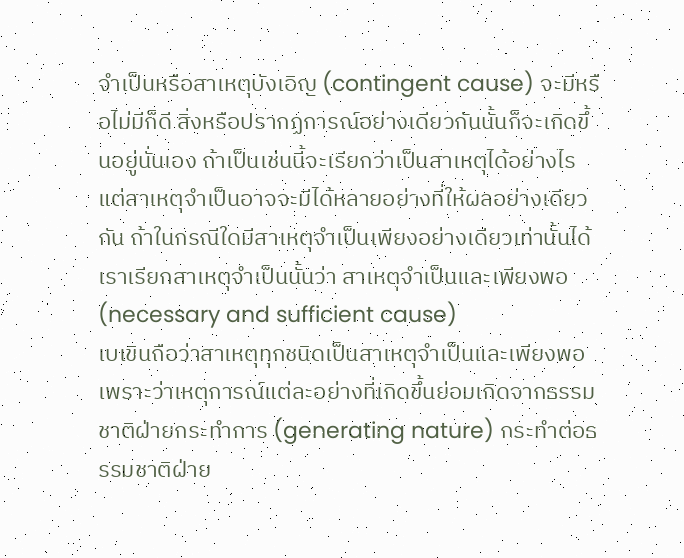จำเป็นหรือสาเหตุบังเอิญ (contingent cause) จะมีหรือไม่มีก็ดี สิ่งหรือปรากฏการณ์อย่างเดียวกันนั้นก็จะเกิดขึ้นอยู่นั่นเอง ถ้าเป็นเช่นนี้จะเรียกว่าเป็นสาเหตุได้อย่างไร แต่สาเหตุจำเป็นอาจจะมีได้หลายอย่างที่ให้ผลอย่างเดียวกัน ถ้าในกรณีใดมีสาเหตุจำเป็นเพียงอย่างเดียวเท่านั้นได้ เราเรียกสาเหตุจำเป็นนั้นว่า สาเหตุจำเป็นและเพียงพอ (necessary and sufficient cause)
เบเขินถือว่าสาเหตุทุกชนิดเป็นสาเหตุจำเป็นและเพียงพอเพราะว่าเหตุการณ์แต่ละอย่างที่เกิดขึ้นย่อมเกิดจากธรรมชาติฝ่ายกระทำการ (generating nature) กระทำต่อธรรมชาติฝ่าย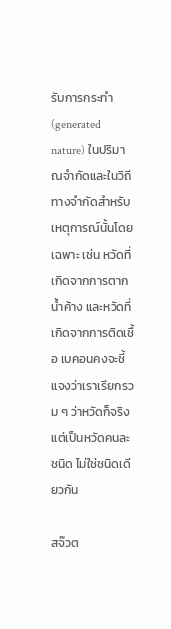รับการกระทำ (generated nature) ในปริมาณจำกัดและในวิถีทางจำกัดสำหรับเหตุการณ์นั้นโดยเฉพาะ เช่น หวัดที่เกิดจากการตากน้ำค้าง และหวัดที่เกิดจากการติดเชื้อ เบคอนคงจะชี้แจงว่าเราเรียกรวม ๆ ว่าหวัดก็จริง แต่เป็นหวัดคนละชนิด ไม่ใช่ชนิดเดียวกัน

สจ๊วต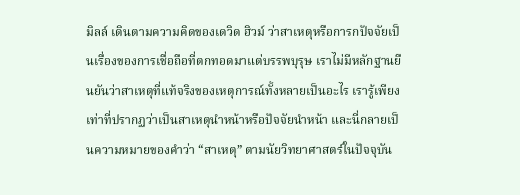มิลล์ เดินตามความคิดของเดวิด ฮิวม์ ว่าสาเหตุหรือการกปัจจัยเป็นเรื่องของการเชื่อถือที่ตกทอดมาแต่บรรพบุรุษ เราไม่มีหลักฐานยืนยันว่าสาเหตุที่แท้จริงของเหตุการณ์ทั้งหลายเป็นอะไร เรารู้เพียงเท่าที่ปรากฏว่าเป็นสาเหตุนำหน้าหรือปัจจัยนำหน้า และนี่กลายเป็นความหมายของคำว่า “สาเหตุ” ตามนัยวิทยาศาสตร์ในปัจจุบัน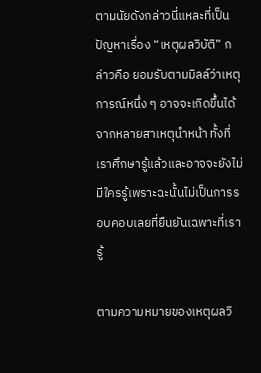ตามนัยดังกล่าวนี่แหละที่เป็นปัญหาเรื่อง “เหตุผลวิบัติ” กล่าวคือ ยอมรับตามมิลล์ว่าเหตุการณ์หนึ่ง ๆ อาจจะเกิดขึ้นได้จากหลายสาเหตุนำหน้า ทั้งที่เราศึกษารู้แล้วและอาจจะยังไม่มีใครรู้เพราะฉะนั้นไม่เป็นการรอบคอบเลยที่ยืนยันเฉพาะที่เรารู้

ตามความหมายของเหตุผลวิ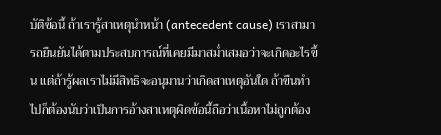บัติข้อนี้ ถ้าเรารู้สาเหตุนำหน้า (antecedent cause) เราสามารถยืนยันได้ตามประสบการณ์ที่เคยมีมาสม่ำเสมอว่าจะเกิดอะไรขึ้น แต่ถ้ารู้ผลเราไม่มีสิทธิจะอนุมานว่าเกิดสาเหตุอันใด ถ้าขืนทำไปก็ต้องนับว่าเป็นการอ้างสาเหตุผิดข้อนี้ถือว่าเนื้อหาไม่ถูกต้อง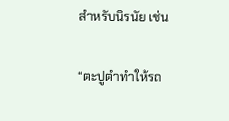สำหรับนิรนัย เช่น

“ตะปูตำทำให้รถ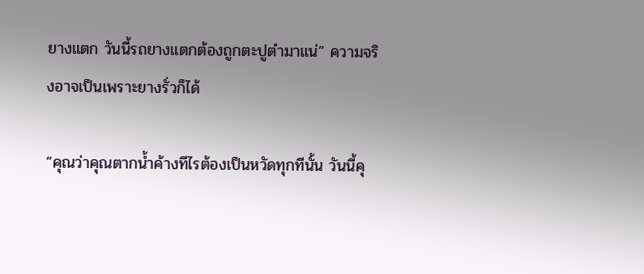ยางแตก วันนี้รถยางแตกต้องถูกตะปูตำมาแน่” ความจริงอาจเป็นเพราะยางรั่วก็ได้

“คุณว่าคุณตากน้ำค้างทีไรต้องเป็นหวัดทุกทีนั้น วันนี้คุ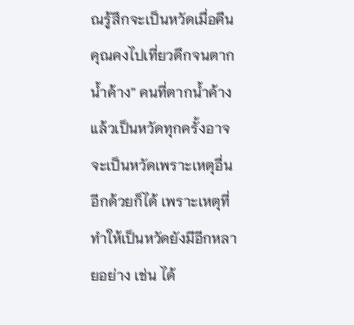ณรู้สึกจะเป็นหวัดเมื่อคืนคุณคงไปเที่ยวดึกจนตากน้ำค้าง” คนที่ตากน้ำค้างแล้วเป็นหวัดทุกครั้งอาจจะเป็นหวัดเพราะเหตุอื่นอีกด้วยก็ได้ เพราะเหตุที่ทำให้เป็นหวัดยังมีอีกหลายอย่าง เช่น ได้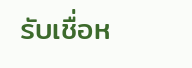รับเชื่อห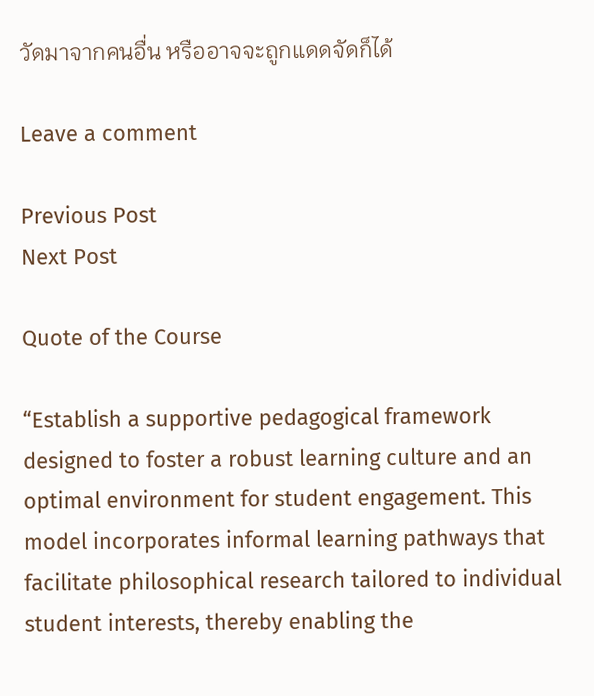วัดมาจากคนอื่น หรืออาจจะถูกแดดจัดก็ได้

Leave a comment

Previous Post
Next Post

Quote of the Course

“Establish a supportive pedagogical framework designed to foster a robust learning culture and an optimal environment for student engagement. This model incorporates informal learning pathways that facilitate philosophical research tailored to individual student interests, thereby enabling the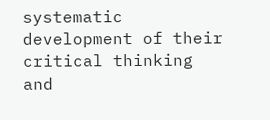systematic development of their critical thinking and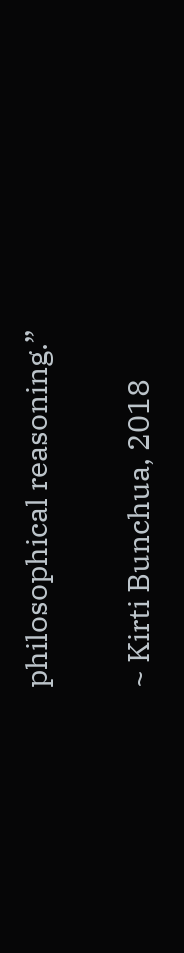philosophical reasoning.”

~ Kirti Bunchua, 2018